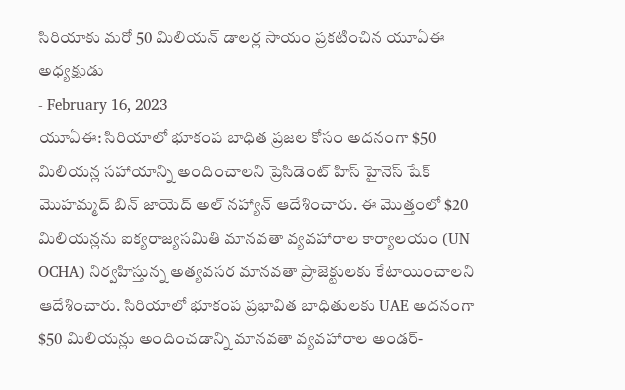సిరియాకు మరో 50 మిలియన్ డాలర్ల సాయం ప్రకటించిన యూఏఈ అధ్యక్షుడు
- February 16, 2023
యూఏఈ: సిరియాలో భూకంప బాధిత ప్రజల కోసం అదనంగా $50 మిలియన్ల సహాయాన్ని అందించాలని ప్రెసిడెంట్ హిస్ హైనెస్ షేక్ మొహమ్మద్ బిన్ జాయెద్ అల్ నహ్యాన్ ఆదేశించారు. ఈ మొత్తంలో $20 మిలియన్లను ఐక్యరాజ్యసమితి మానవతా వ్యవహారాల కార్యాలయం (UN OCHA) నిర్వహిస్తున్న అత్యవసర మానవతా ప్రాజెక్టులకు కేటాయించాలని ఆదేశించారు. సిరియాలో భూకంప ప్రభావిత బాధితులకు UAE అదనంగా $50 మిలియన్లు అందించడాన్ని మానవతా వ్యవహారాల అండర్-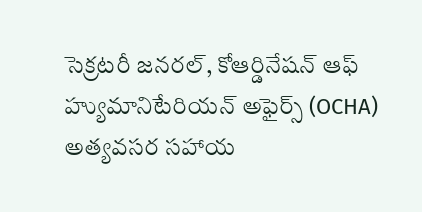సెక్రటరీ జనరల్, కోఆర్డినేషన్ ఆఫ్ హ్యుమానిటేరియన్ అఫైర్స్ (OCHA) అత్యవసర సహాయ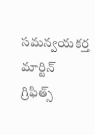సమన్వయకర్త మార్టిన్ గ్రిఫిత్స్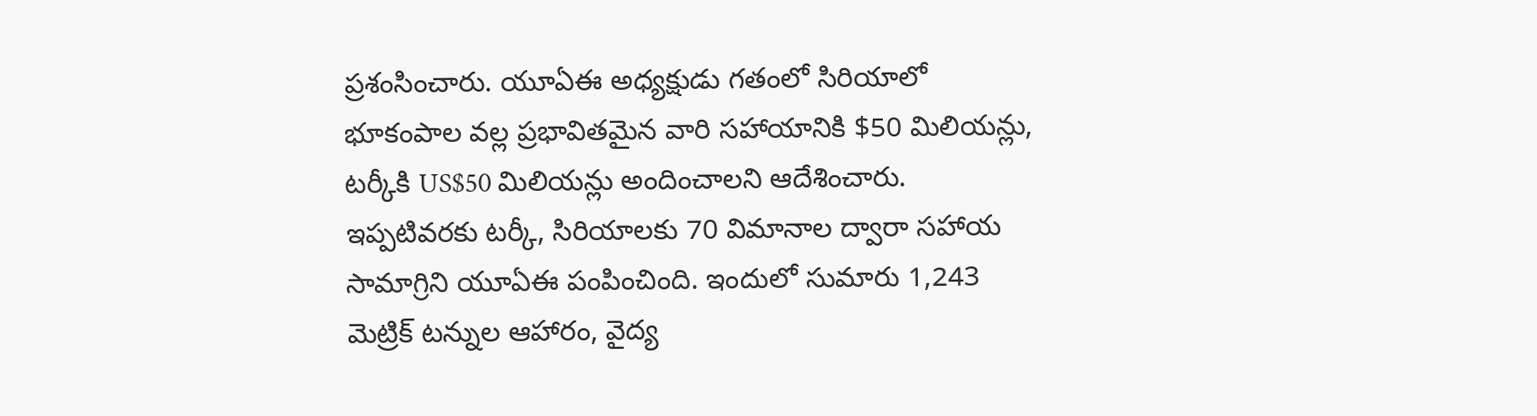ప్రశంసించారు. యూఏఈ అధ్యక్షుడు గతంలో సిరియాలో భూకంపాల వల్ల ప్రభావితమైన వారి సహాయానికి $50 మిలియన్లు, టర్కీకి US$50 మిలియన్లు అందించాలని ఆదేశించారు. ఇప్పటివరకు టర్కీ, సిరియాలకు 70 విమానాల ద్వారా సహాయ సామాగ్రిని యూఏఈ పంపించింది. ఇందులో సుమారు 1,243 మెట్రిక్ టన్నుల ఆహారం, వైద్య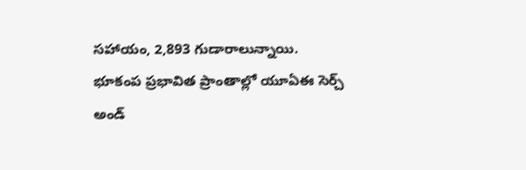సహాయం, 2,893 గుడారాలున్నాయి. భూకంప ప్రభావిత ప్రాంతాల్లో యూఏఈ సెర్చ్ అండ్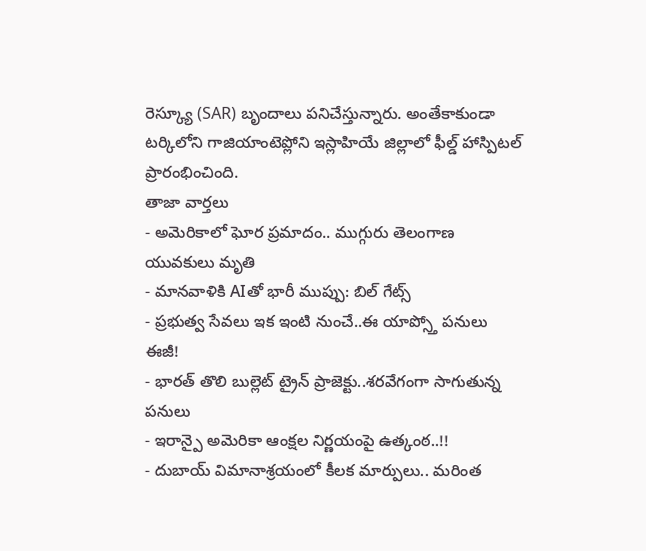రెస్క్యూ (SAR) బృందాలు పనిచేస్తున్నారు. అంతేకాకుండా టర్కిలోని గాజియాంటెప్లోని ఇస్లాహియే జిల్లాలో ఫీల్డ్ హాస్పిటల్ ప్రారంభించింది.
తాజా వార్తలు
- అమెరికాలో ఘోర ప్రమాదం.. ముగ్గురు తెలంగాణ యువకులు మృతి
- మానవాళికి AIతో భారీ ముప్పు: బిల్ గేట్స్
- ప్రభుత్వ సేవలు ఇక ఇంటి నుంచే..ఈ యాప్స్తో పనులు ఈజీ!
- భారత్ తొలి బుల్లెట్ ట్రైన్ ప్రాజెక్టు..శరవేగంగా సాగుతున్న పనులు
- ఇరాన్పై అమెరికా ఆంక్షల నిర్ణయంపై ఉత్కంఠ..!!
- దుబాయ్ విమానాశ్రయంలో కీలక మార్పులు.. మరింత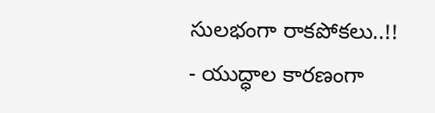సులభంగా రాకపోకలు..!!
- యుద్ధాల కారణంగా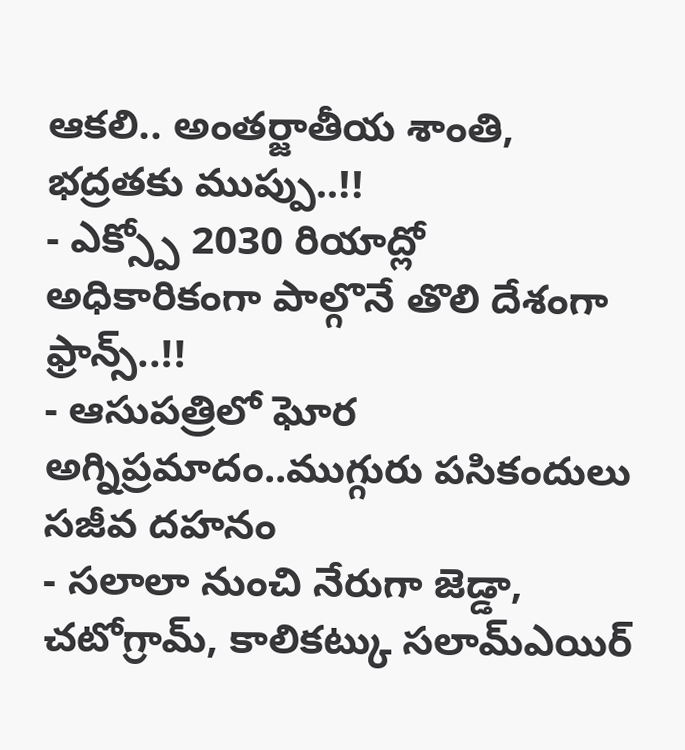ఆకలి.. అంతర్జాతీయ శాంతి, భద్రతకు ముప్పు..!!
- ఎక్స్పో 2030 రియాద్లో అధికారికంగా పాల్గొనే తొలి దేశంగా ఫ్రాన్స్..!!
- ఆసుపత్రిలో ఘోర అగ్నిప్రమాదం..ముగ్గురు పసికందులు సజీవ దహనం
- సలాలా నుంచి నేరుగా జెడ్డా, చటోగ్రామ్, కాలికట్కు సలామ్ఎయిర్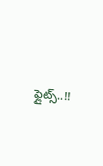ఫ్లైట్స్..!!